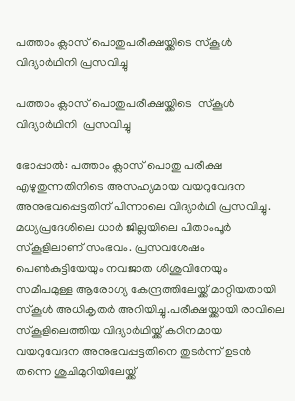പത്താം ക്ലാസ് പൊതുപരീക്ഷയ്ക്കിടെ സ്‌കൂൾ വിദ്യാർഥിനി പ്രസവിച്ചു

പത്താം ക്ലാസ് പൊതുപരീക്ഷയ്ക്കിടെ  സ്‌കൂൾ വിദ്യാർഥിനി  പ്രസവിച്ചു

ഭോപ്പാൽ: പത്താം ക്ലാസ് പൊതു പരീക്ഷ എഴുതുന്നതിനിടെ അസഹ്യമായ വയറുവേദന അനുഭവപ്പെട്ടതിന് പിന്നാലെ വിദ്യാർഥി പ്രസവിച്ചു. മധ്യപ്രദേശിലെ ധാർ ജില്ലയിലെ പിതാംപൂർ സ്‌കൂളിലാണ് സംഭവം. പ്രസവശേഷം പെൺകുട്ടിയേയും നവജാത ശിശുവിനേയും സമീപമുള്ള ആരോഗ്യ കേന്ദ്രത്തിലേയ്ക്ക് മാറ്റിയതായി സ്‌കൂൾ അധികൃതർ അറിയിച്ചു.പരീക്ഷയ്ക്കായി രാവിലെ സ്‌കൂളിലെത്തിയ വിദ്യാർഥിയ്ക്ക് കഠിനമായ വയറുവേദന അനുഭവപ്പട്ടതിനെ തുടർന്ന് ഉടൻ തന്നെ ശുചിമുറിയിലേയ്ക്ക്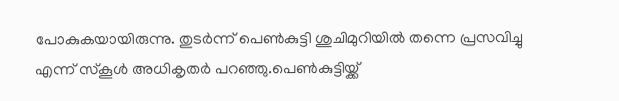പോകുകയായിരുന്നു. തുടർന്ന് പെൺകുട്ടി ശുചിമുറിയിൽ തന്നെ പ്രസവിച്ചു എന്ന് സ്‌കൂൾ അധികൃതർ പറഞ്ഞു.പെൺകുട്ടിയ്ക്ക്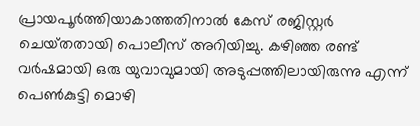പ്രായപൂർത്തിയാകാത്തതിനാൽ കേസ് രജിസ്റ്റർ ചെയ്‌തതായി പൊലീസ് അറിയിച്ചു. കഴിഞ്ഞ രണ്ട് വർഷമായി ഒരു യുവാവുമായി അടുപ്പത്തിലായിരുന്നു എന്ന് പെൺകുട്ടി മൊഴി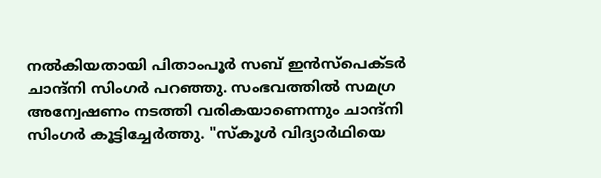നൽകിയതായി പിതാംപൂർ സബ് ഇൻസ്പെക്‌ടർ ചാന്ദ്‌നി സിംഗർ പറഞ്ഞു. സംഭവത്തിൽ സമഗ്ര അന്വേഷണം നടത്തി വരികയാണെന്നും ചാന്ദ്നി സിംഗർ കൂട്ടിച്ചേർത്തു. "സ്‌കൂൾ വിദ്യാർഥിയെ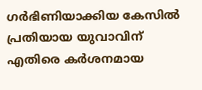ഗർഭിണിയാക്കിയ കേസിൽ പ്രതിയായ യുവാവിന് എതിരെ കർശനമായ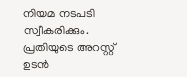നിയമ നടപടി സ്വീകരിക്കും. പ്രതിയുടെ അറസ്റ്റ് ഉടൻ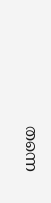തന്നെ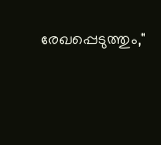രേഖപ്പെടുത്തും,"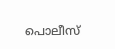പൊലീസ്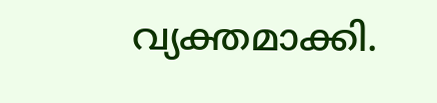വ്യക്തമാക്കി.